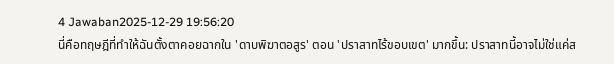4 Jawaban2025-12-29 19:56:20
นี่คือทฤษฎีที่ทำให้ฉันตั้งตาคอยฉากใน 'ดาบพิฆาตอสูร' ตอน 'ปราสาทไร้ขอบเขต' มากขึ้น: ปราสาทนี้อาจไม่ใช่แค่ส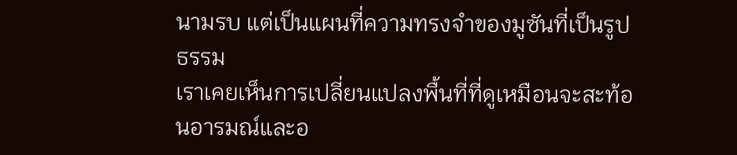นามรบ แต่เป็นแผนที่ความทรงจำของมูซันที่เป็นรูปธรรม
เราเคยเห็นการเปลี่ยนแปลงพื้นที่ที่ดูเหมือนจะสะท้อนอารมณ์และอ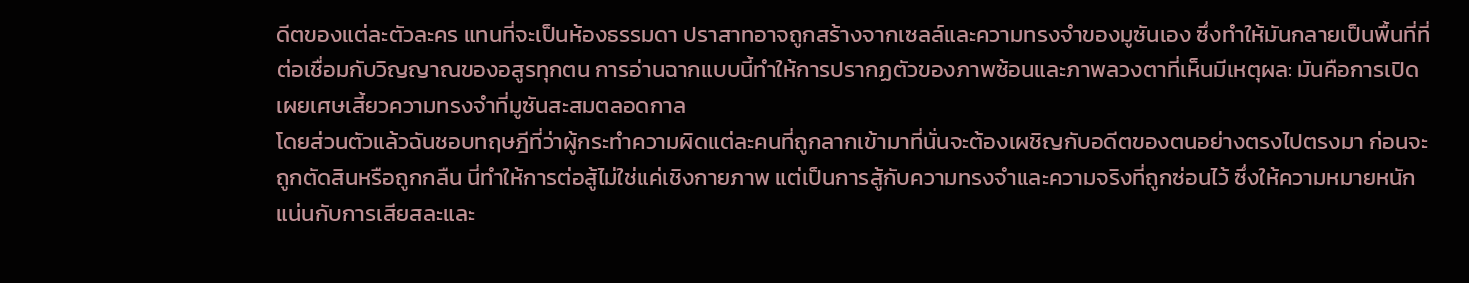ดีตของแต่ละตัวละคร แทนที่จะเป็นห้องธรรมดา ปราสาทอาจถูกสร้างจากเซลล์และความทรงจำของมูซันเอง ซึ่งทำให้มันกลายเป็นพื้นที่ที่ต่อเชื่อมกับวิญญาณของอสูรทุกตน การอ่านฉากแบบนี้ทำให้การปรากฏตัวของภาพซ้อนและภาพลวงตาที่เห็นมีเหตุผล: มันคือการเปิดเผยเศษเสี้ยวความทรงจำที่มูซันสะสมตลอดกาล
โดยส่วนตัวแล้วฉันชอบทฤษฎีที่ว่าผู้กระทำความผิดแต่ละคนที่ถูกลากเข้ามาที่นั่นจะต้องเผชิญกับอดีตของตนอย่างตรงไปตรงมา ก่อนจะถูกตัดสินหรือถูกกลืน นี่ทำให้การต่อสู้ไม่ใช่แค่เชิงกายภาพ แต่เป็นการสู้กับความทรงจำและความจริงที่ถูกซ่อนไว้ ซึ่งให้ความหมายหนักแน่นกับการเสียสละและ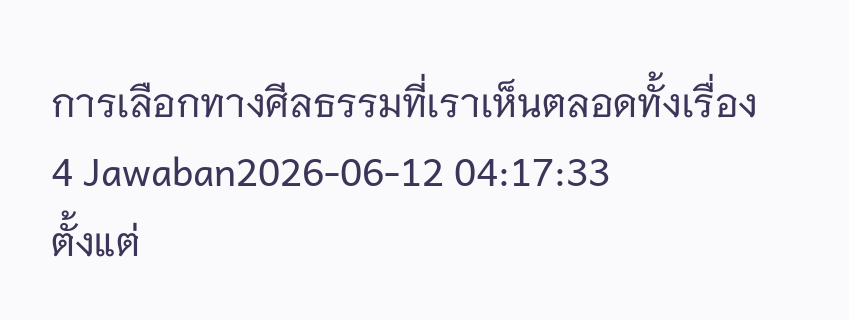การเลือกทางศีลธรรมที่เราเห็นตลอดทั้งเรื่อง
4 Jawaban2026-06-12 04:17:33
ตั้งแต่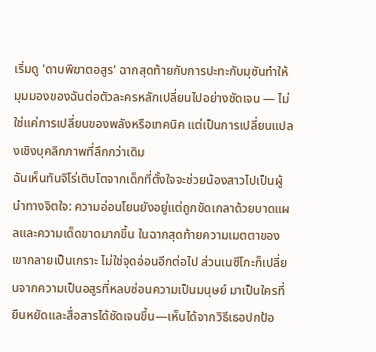เริ่มดู 'ดาบพิฆาตอสูร' ฉากสุดท้ายกับการปะทะกับมุซันทำให้มุมมองของฉันต่อตัวละครหลักเปลี่ยนไปอย่างชัดเจน — ไม่ใช่แค่การเปลี่ยนของพลังหรือเทคนิค แต่เป็นการเปลี่ยนแปลงเชิงบุคลิกภาพที่ลึกกว่าเดิม
ฉันเห็นทันจิโร่เติบโตจากเด็กที่ตั้งใจจะช่วยน้องสาวไปเป็นผู้นำทางจิตใจ: ความอ่อนโยนยังอยู่แต่ถูกขัดเกลาด้วยบาดแผลและความเด็ดขาดมากขึ้น ในฉากสุดท้ายความเมตตาของเขากลายเป็นเกราะ ไม่ใช่จุดอ่อนอีกต่อไป ส่วนเนซึโกะก็เปลี่ยนจากความเป็นอสูรที่หลบซ่อนความเป็นมนุษย์ มาเป็นใครที่ยืนหยัดและสื่อสารได้ชัดเจนขึ้น—เห็นได้จากวิธีเธอปกป้อ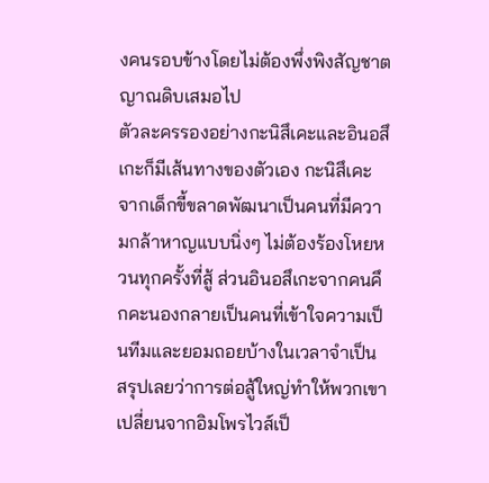งคนรอบข้างโดยไม่ต้องพึ่งพิงสัญชาตญาณดิบเสมอไป
ตัวละครรองอย่างกะนิสึเคะและอินอสึเกะก็มีเส้นทางของตัวเอง กะนิสึเคะจากเด็กขี้ขลาดพัฒนาเป็นคนที่มีความกล้าหาญแบบนิ่งๆ ไม่ต้องร้องโหยหวนทุกครั้งที่สู้ ส่วนอินอสึเกะจากคนคึกคะนองกลายเป็นคนที่เข้าใจความเป็นทีมและยอมถอยบ้างในเวลาจำเป็น สรุปเลยว่าการต่อสู้ใหญ่ทำให้พวกเขาเปลี่ยนจากอิมโพรไวส์เป็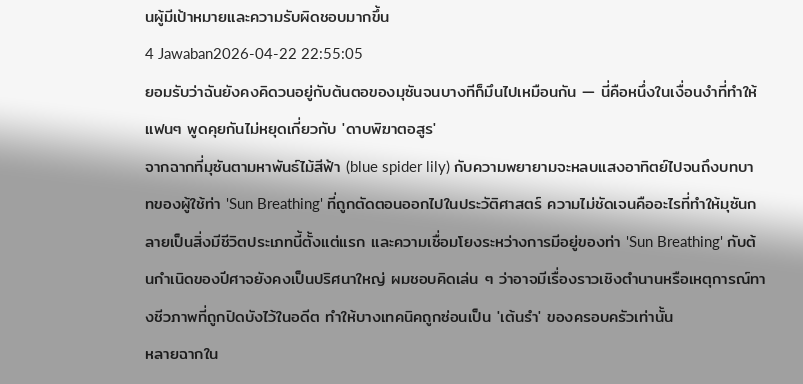นผู้มีเป้าหมายและความรับผิดชอบมากขึ้น
4 Jawaban2026-04-22 22:55:05
ยอมรับว่าฉันยังคงคิดวนอยู่กับต้นตอของมุซันจนบางทีก็มึนไปเหมือนกัน — นี่คือหนึ่งในเงื่อนงำที่ทำให้แฟนๆ พูดคุยกันไม่หยุดเกี่ยวกับ 'ดาบพิฆาตอสูร'
จากฉากที่มุซันตามหาพันธ์ไม้สีฟ้า (blue spider lily) กับความพยายามจะหลบแสงอาทิตย์ไปจนถึงบทบาทของผู้ใช้ท่า 'Sun Breathing' ที่ถูกตัดตอนออกไปในประวัติศาสตร์ ความไม่ชัดเจนคืออะไรที่ทำให้มุซันกลายเป็นสิ่งมีชีวิตประเภทนี้ตั้งแต่แรก และความเชื่อมโยงระหว่างการมีอยู่ของท่า 'Sun Breathing' กับต้นกำเนิดของปีศาจยังคงเป็นปริศนาใหญ่ ผมชอบคิดเล่น ๆ ว่าอาจมีเรื่องราวเชิงตำนานหรือเหตุการณ์ทางชีวภาพที่ถูกปิดบังไว้ในอดีต ทำให้บางเทคนิคถูกซ่อนเป็น 'เต้นรำ' ของครอบครัวเท่านั้น
หลายฉากใน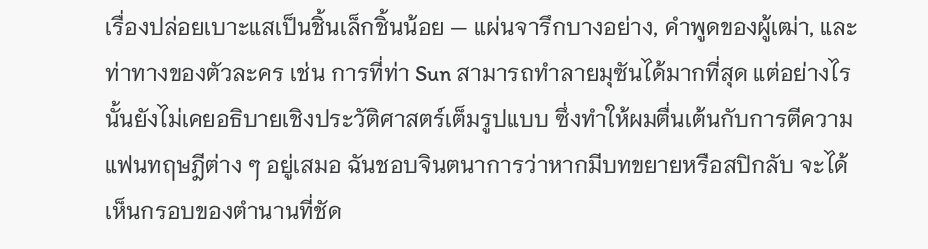เรื่องปล่อยเบาะแสเป็นชิ้นเล็กชิ้นน้อย — แผ่นจารึกบางอย่าง, คำพูดของผู้เฒ่า, และท่าทางของตัวละคร เช่น การที่ท่า Sun สามารถทำลายมุซันได้มากที่สุด แต่อย่างไรนั้นยังไม่เคยอธิบายเชิงประวัติศาสตร์เต็มรูปแบบ ซึ่งทำให้ผมตื่นเต้นกับการตีความแฟนทฤษฎีต่าง ๆ อยู่เสมอ ฉันชอบจินตนาการว่าหากมีบทขยายหรือสปิกลับ จะได้เห็นกรอบของตำนานที่ชัด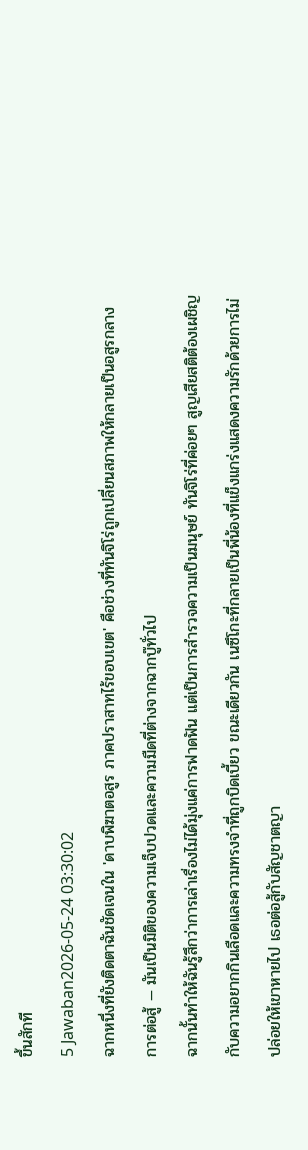ขึ้นสักที
5 Jawaban2026-05-24 03:30:02
ฉากหนึ่งที่ยังติดตาฉันชัดเจนใน 'ดาบพิฆาตอสูร ภาคปราสาทไร้ขอบเขต' คือช่วงที่ทันจิโร่ถูกเปลี่ยนสภาพให้กลายเป็นอสูรกลางการต่อสู้ — มันเป็นมิติของความเจ็บปวดและความมืดที่ต่างจากฉากบู๊ทั่วไป
ฉากนั้นทำให้ฉันรู้สึกว่าการเล่าเรื่องไม่ได้มุ่งแค่การฟาดฟัน แต่เป็นการสำรวจความเป็นมนุษย์ ทันจิโร่ที่ค่อยๆ สูญเสียสติต้องเผชิญกับความอยากกินเลือดและความทรงจำที่ถูกบิดเบี้ยว ขณะเดียวกัน เนซึโกะที่กลายเป็นพี่น้องที่แข็งแกร่งแสดงความรักด้วยการไม่ปล่อยให้เขาหายไป เธอต่อสู้กับสัญชาตญา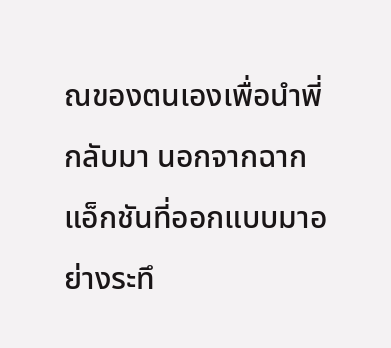ณของตนเองเพื่อนำพี่กลับมา นอกจากฉากแอ็กชันที่ออกแบบมาอย่างระทึ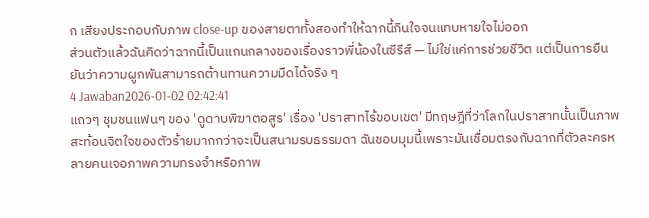ก เสียงประกอบกับภาพ close-up ของสายตาทั้งสองทำให้ฉากนี้กินใจจนแทบหายใจไม่ออก
ส่วนตัวแล้วฉันคิดว่าฉากนี้เป็นแกนกลางของเรื่องราวพี่น้องในซีรีส์ — ไม่ใช่แค่การช่วยชีวิต แต่เป็นการยืนยันว่าความผูกพันสามารถต้านทานความมืดได้จริง ๆ
4 Jawaban2026-01-02 02:42:41
แถวๆ ชุมชนแฟนๆ ของ 'ดูดาบพิฆาตอสูร' เรื่อง 'ปราสาทไร้ขอบเขต' มีทฤษฎีที่ว่าโลกในปราสาทนั้นเป็นภาพสะท้อนจิตใจของตัวร้ายมากกว่าจะเป็นสนามรบธรรมดา ฉันชอบมุมนี้เพราะมันเชื่อมตรงกับฉากที่ตัวละครหลายคนเจอภาพความทรงจำหรือภาพ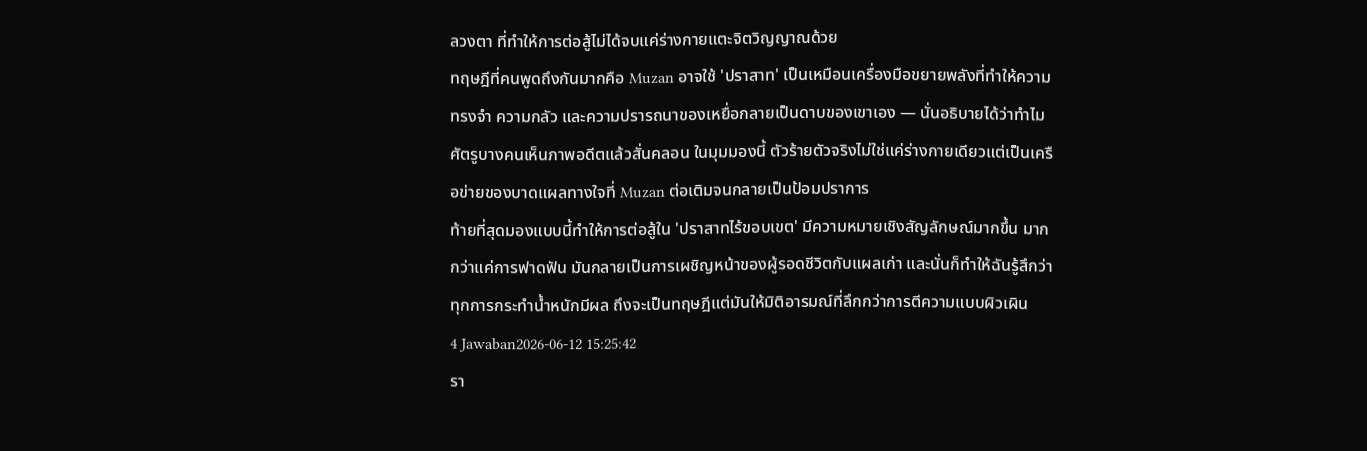ลวงตา ที่ทำให้การต่อสู้ไม่ได้จบแค่ร่างกายแตะจิตวิญญาณด้วย
ทฤษฎีที่คนพูดถึงกันมากคือ Muzan อาจใช้ 'ปราสาท' เป็นเหมือนเครื่องมือขยายพลังที่ทำให้ความทรงจำ ความกลัว และความปรารถนาของเหยื่อกลายเป็นดาบของเขาเอง — นั่นอธิบายได้ว่าทำไมศัตรูบางคนเห็นภาพอดีตแล้วสั่นคลอน ในมุมมองนี้ ตัวร้ายตัวจริงไม่ใช่แค่ร่างกายเดียวแต่เป็นเครือข่ายของบาดแผลทางใจที่ Muzan ต่อเติมจนกลายเป็นป้อมปราการ
ท้ายที่สุดมองแบบนี้ทำให้การต่อสู้ใน 'ปราสาทไร้ขอบเขต' มีความหมายเชิงสัญลักษณ์มากขึ้น มากกว่าแค่การฟาดฟัน มันกลายเป็นการเผชิญหน้าของผู้รอดชีวิตกับแผลเก่า และนั่นก็ทำให้ฉันรู้สึกว่าทุกการกระทำน้ำหนักมีผล ถึงจะเป็นทฤษฎีแต่มันให้มิติอารมณ์ที่ลึกกว่าการตีความแบบผิวเผิน
4 Jawaban2026-06-12 15:25:42
รา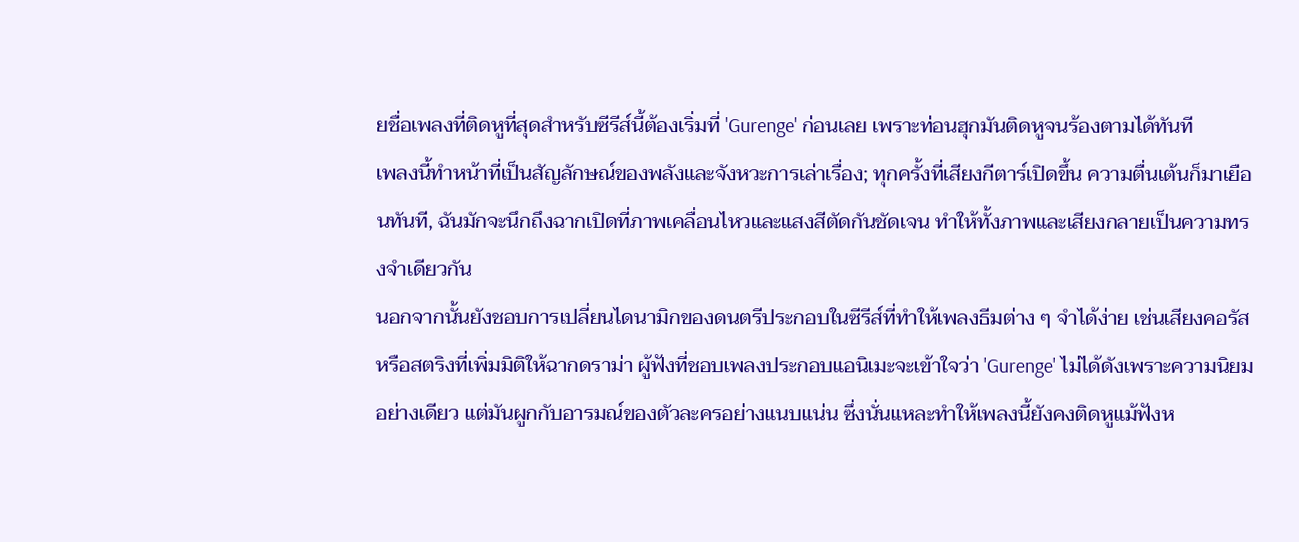ยชื่อเพลงที่ติดหูที่สุดสำหรับซีรีส์นี้ต้องเริ่มที่ 'Gurenge' ก่อนเลย เพราะท่อนฮุกมันติดหูจนร้องตามได้ทันที
เพลงนี้ทำหน้าที่เป็นสัญลักษณ์ของพลังและจังหวะการเล่าเรื่อง; ทุกครั้งที่เสียงกีตาร์เปิดขึ้น ความตื่นเต้นก็มาเยือนทันที, ฉันมักจะนึกถึงฉากเปิดที่ภาพเคลื่อนไหวและแสงสีตัดกันชัดเจน ทำให้ทั้งภาพและเสียงกลายเป็นความทรงจำเดียวกัน
นอกจากนั้นยังชอบการเปลี่ยนไดนามิกของดนตรีประกอบในซีรีส์ที่ทำให้เพลงธีมต่าง ๆ จำได้ง่าย เช่นเสียงคอรัสหรือสตริงที่เพิ่มมิติให้ฉากดราม่า ผู้ฟังที่ชอบเพลงประกอบแอนิเมะจะเข้าใจว่า 'Gurenge' ไม่ได้ดังเพราะความนิยมอย่างเดียว แต่มันผูกกับอารมณ์ของตัวละครอย่างแนบแน่น ซึ่งนั่นแหละทำให้เพลงนี้ยังคงติดหูแม้ฟังห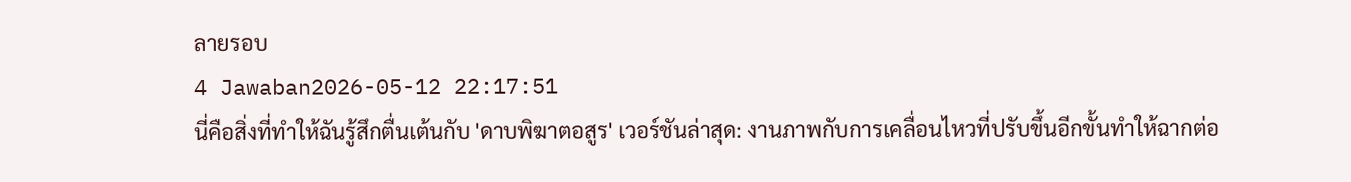ลายรอบ
4 Jawaban2026-05-12 22:17:51
นี่คือสิ่งที่ทำให้ฉันรู้สึกตื่นเต้นกับ 'ดาบพิฆาตอสูร' เวอร์ชันล่าสุด: งานภาพกับการเคลื่อนไหวที่ปรับขึ้นอีกขั้นทำให้ฉากต่อ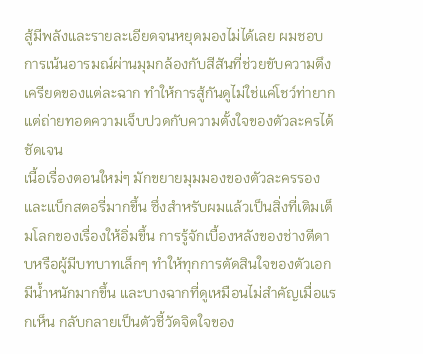สู้มีพลังและรายละเอียดจนหยุดมองไม่ได้เลย ผมชอบการเน้นอารมณ์ผ่านมุมกล้องกับสีสันที่ช่วยขับความตึงเครียดของแต่ละฉาก ทำให้การสู้กันดูไม่ใช่แค่โชว์ท่ายาก แต่ถ่ายทอดความเจ็บปวดกับความตั้งใจของตัวละครได้ชัดเจน
เนื้อเรื่องตอนใหม่ๆ มักขยายมุมมองของตัวละครรองและแบ็กสตอรี่มากขึ้น ซึ่งสำหรับผมแล้วเป็นสิ่งที่เติมเต็มโลกของเรื่องให้อิ่มขึ้น การรู้จักเบื้องหลังของช่างตีดาบหรือผู้มีบทบาทเล็กๆ ทำให้ทุกการตัดสินใจของตัวเอกมีน้ำหนักมากขึ้น และบางฉากที่ดูเหมือนไม่สำคัญเมื่อแรกเห็น กลับกลายเป็นตัวชี้วัดจิตใจของ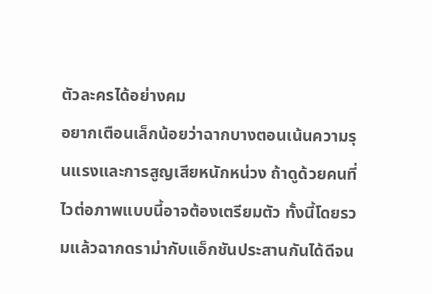ตัวละครได้อย่างคม
อยากเตือนเล็กน้อยว่าฉากบางตอนเน้นความรุนแรงและการสูญเสียหนักหน่วง ถ้าดูด้วยคนที่ไวต่อภาพแบบนี้อาจต้องเตรียมตัว ทั้งนี้โดยรวมแล้วฉากดราม่ากับแอ็กชันประสานกันได้ดีจน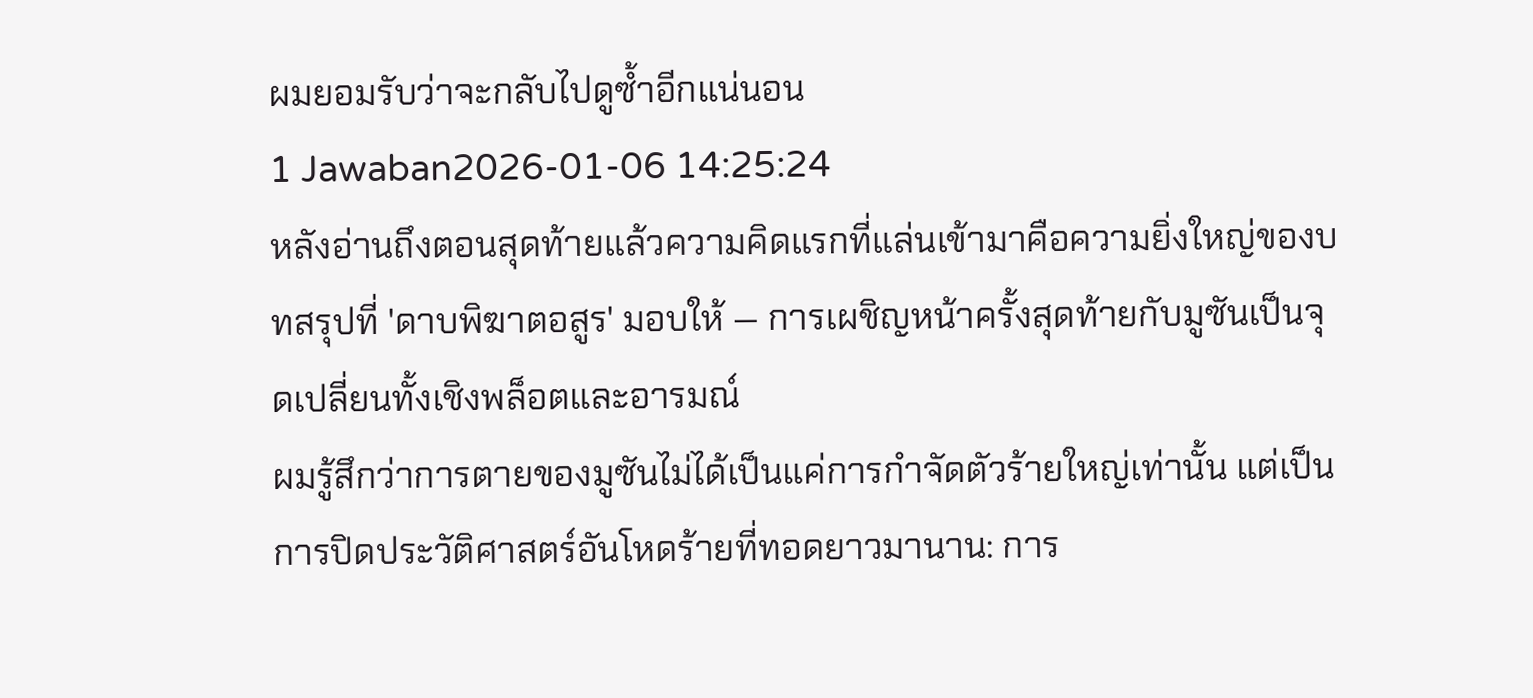ผมยอมรับว่าจะกลับไปดูซ้ำอีกแน่นอน
1 Jawaban2026-01-06 14:25:24
หลังอ่านถึงตอนสุดท้ายแล้วความคิดแรกที่แล่นเข้ามาคือความยิ่งใหญ่ของบทสรุปที่ 'ดาบพิฆาตอสูร' มอบให้ — การเผชิญหน้าครั้งสุดท้ายกับมูซันเป็นจุดเปลี่ยนทั้งเชิงพล็อตและอารมณ์
ผมรู้สึกว่าการตายของมูซันไม่ได้เป็นแค่การกำจัดตัวร้ายใหญ่เท่านั้น แต่เป็นการปิดประวัติศาสตร์อันโหดร้ายที่ทอดยาวมานาน: การ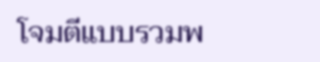โจมตีแบบรวมพ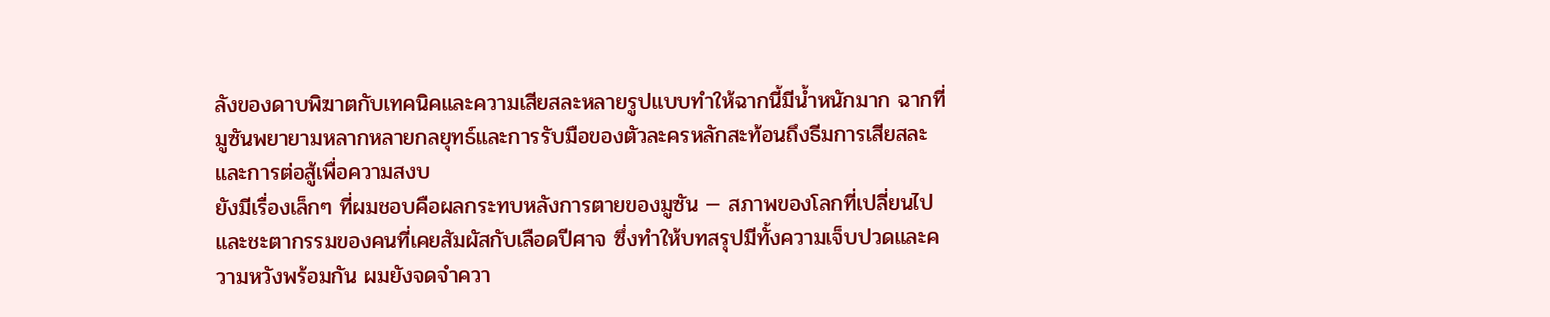ลังของดาบพิฆาตกับเทคนิคและความเสียสละหลายรูปแบบทำให้ฉากนี้มีน้ำหนักมาก ฉากที่มูซันพยายามหลากหลายกลยุทธ์และการรับมือของตัวละครหลักสะท้อนถึงธีมการเสียสละและการต่อสู้เพื่อความสงบ
ยังมีเรื่องเล็กๆ ที่ผมชอบคือผลกระทบหลังการตายของมูซัน — สภาพของโลกที่เปลี่ยนไปและชะตากรรมของคนที่เคยสัมผัสกับเลือดปีศาจ ซึ่งทำให้บทสรุปมีทั้งความเจ็บปวดและความหวังพร้อมกัน ผมยังจดจำควา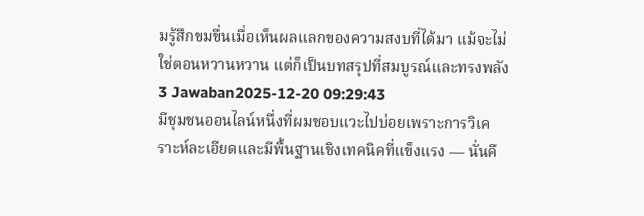มรู้สึกขมขื่นเมื่อเห็นผลแลกของความสงบที่ได้มา แม้จะไม่ใช่ตอนหวานหวาน แต่ก็เป็นบทสรุปที่สมบูรณ์และทรงพลัง
3 Jawaban2025-12-20 09:29:43
มีชุมชนออนไลน์หนึ่งที่ผมชอบแวะไปบ่อยเพราะการวิเคราะห์ละเอียดและมีพื้นฐานเชิงเทคนิคที่แข็งแรง — นั่นคื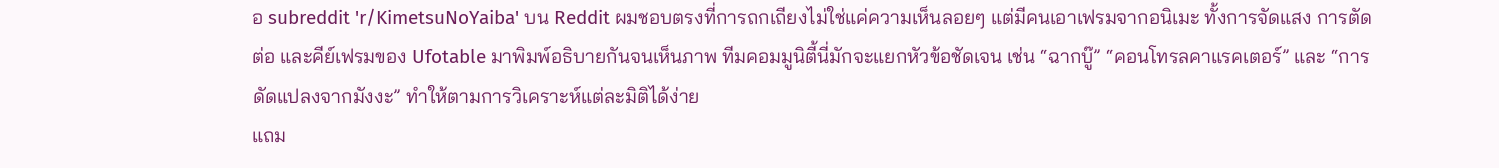อ subreddit 'r/KimetsuNoYaiba' บน Reddit ผมชอบตรงที่การถกเถียงไม่ใช่แค่ความเห็นลอยๆ แต่มีคนเอาเฟรมจากอนิเมะ ทั้งการจัดแสง การตัดต่อ และคีย์เฟรมของ Ufotable มาพิมพ์อธิบายกันจนเห็นภาพ ทีมคอมมูนิตี้นี่มักจะแยกหัวข้อชัดเจน เช่น “ฉากบู๊” “คอนโทรลคาแรคเตอร์” และ “การดัดแปลงจากมังงะ” ทำให้ตามการวิเคราะห์แต่ละมิติได้ง่าย
แถม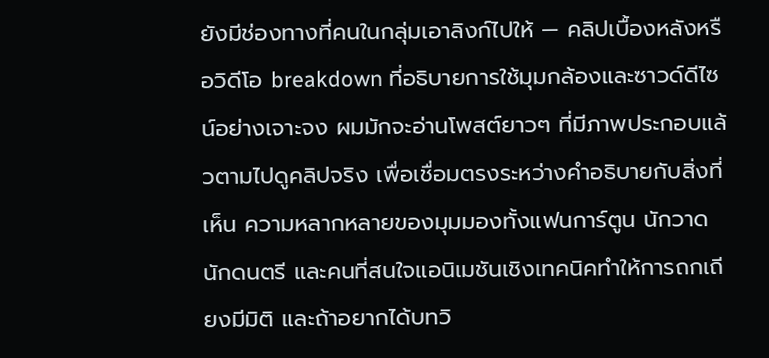ยังมีช่องทางที่คนในกลุ่มเอาลิงก์ไปให้ — คลิปเบื้องหลังหรือวิดีโอ breakdown ที่อธิบายการใช้มุมกล้องและซาวด์ดีไซน์อย่างเจาะจง ผมมักจะอ่านโพสต์ยาวๆ ที่มีภาพประกอบแล้วตามไปดูคลิปจริง เพื่อเชื่อมตรงระหว่างคำอธิบายกับสิ่งที่เห็น ความหลากหลายของมุมมองทั้งแฟนการ์ตูน นักวาด นักดนตรี และคนที่สนใจแอนิเมชันเชิงเทคนิคทำให้การถกเถียงมีมิติ และถ้าอยากได้บทวิ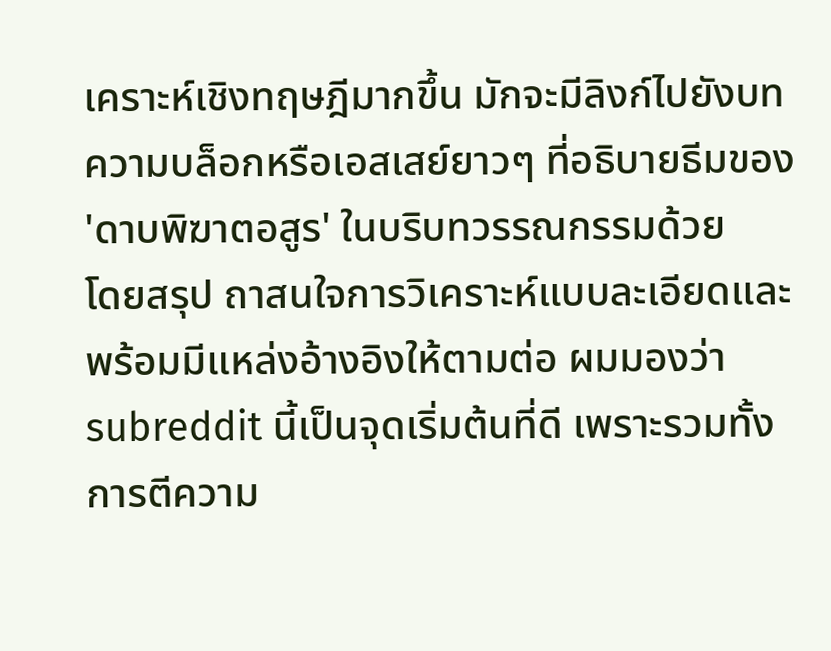เคราะห์เชิงทฤษฎีมากขึ้น มักจะมีลิงก์ไปยังบทความบล็อกหรือเอสเสย์ยาวๆ ที่อธิบายธีมของ 'ดาบพิฆาตอสูร' ในบริบทวรรณกรรมด้วย
โดยสรุป ถาสนใจการวิเคราะห์แบบละเอียดและพร้อมมีแหล่งอ้างอิงให้ตามต่อ ผมมองว่า subreddit นี้เป็นจุดเริ่มต้นที่ดี เพราะรวมทั้งการตีความ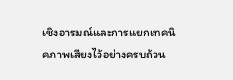เชิงอารมณ์และการแยกเทคนิคภาพเสียงไว้อย่างครบถ้วน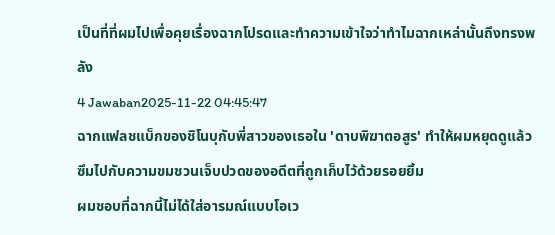เป็นที่ที่ผมไปเพื่อคุยเรื่องฉากโปรดและทำความเข้าใจว่าทำไมฉากเหล่านั้นถึงทรงพลัง
4 Jawaban2025-11-22 04:45:47
ฉากแฟลชแบ็กของชิโนบุกับพี่สาวของเธอใน 'ดาบพิฆาตอสูร' ทำให้ผมหยุดดูแล้วซึมไปกับความขมชวนเจ็บปวดของอดีตที่ถูกเก็บไว้ด้วยรอยยิ้ม
ผมชอบที่ฉากนี้ไม่ได้ใส่อารมณ์แบบโอเว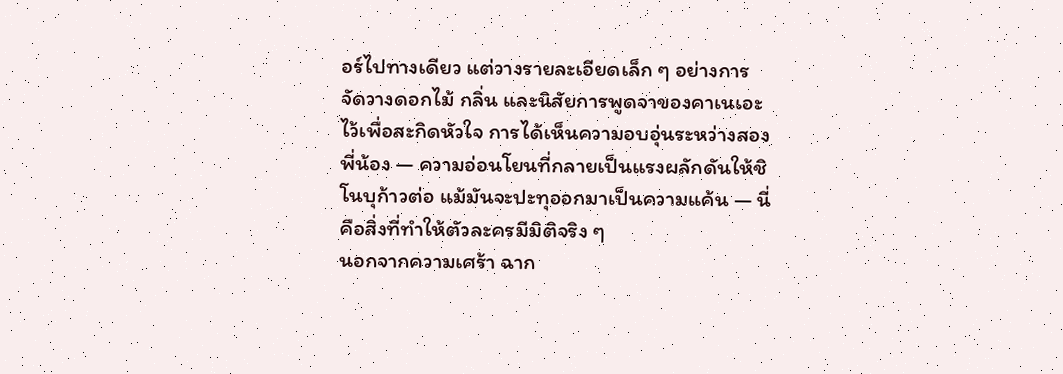อร์ไปทางเดียว แต่วางรายละเอียดเล็ก ๆ อย่างการจัดวางดอกไม้ กลิ่น และนิสัยการพูดจาของคาเนเอะไว้เพื่อสะกิดหัวใจ การได้เห็นความอบอุ่นระหว่างสองพี่น้อง — ความอ่อนโยนที่กลายเป็นแรงผลักดันให้ชิโนบุก้าวต่อ แม้มันจะปะทุออกมาเป็นความแค้น — นี่คือสิ่งที่ทำให้ตัวละครมีมิติจริง ๆ
นอกจากความเศร้า ฉาก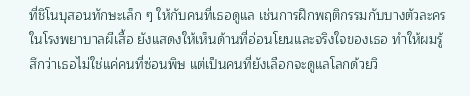ที่ชิโนบุสอนทักษะเล็ก ๆ ให้กับคนที่เธอดูแล เช่นการฝึกพฤติกรรมกับบางตัวละครในโรงพยาบาลผีเสื้อ ยังแสดงให้เห็นด้านที่อ่อนโยนและจริงใจของเธอ ทำให้ผมรู้สึกว่าเธอไม่ใช่แค่คนที่ซ่อนพิษ แต่เป็นคนที่ยังเลือกจะดูแลโลกด้วยวิ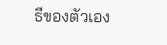ธีของตัวเอง